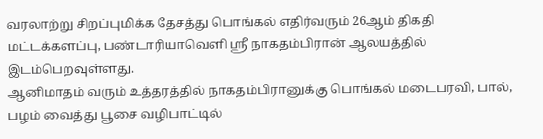வரலாற்று சிறப்புமிக்க தேசத்து பொங்கல் எதிர்வரும் 26ஆம் திகதி மட்டக்களப்பு, பண்டாரியாவெளி ஸ்ரீ நாகதம்பிரான் ஆலயத்தில் இடம்பெறவுள்ளது.
ஆனிமாதம் வரும் உத்தரத்தில் நாகதம்பிரானுக்கு பொங்கல் மடைபரவி, பால், பழம் வைத்து பூசை வழிபாட்டில்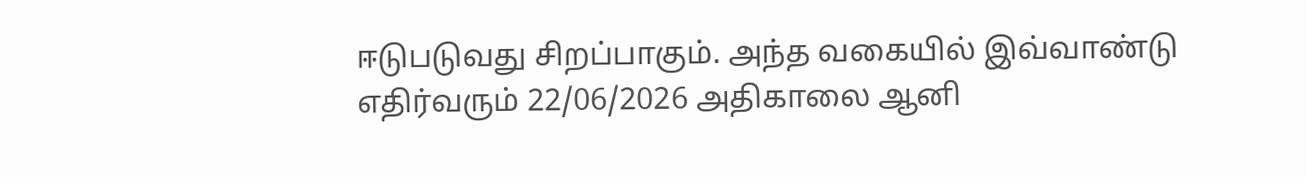ஈடுபடுவது சிறப்பாகும். அந்த வகையில் இவ்வாண்டு எதிர்வரும் 22/06/2026 அதிகாலை ஆனி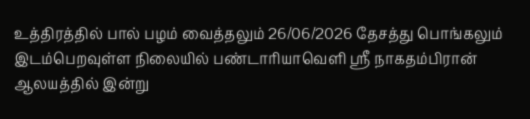உத்திரத்தில் பால் பழம் வைத்தலும் 26/06/2026 தேசத்து பொங்கலும் இடம்பெறவுள்ள நிலையில் பண்டாரியாவெளி ஸ்ரீ நாகதம்பிரான் ஆலயத்தில் இன்று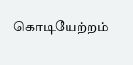கொடியேற்றம்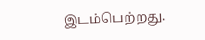இடம்பெற்றது.